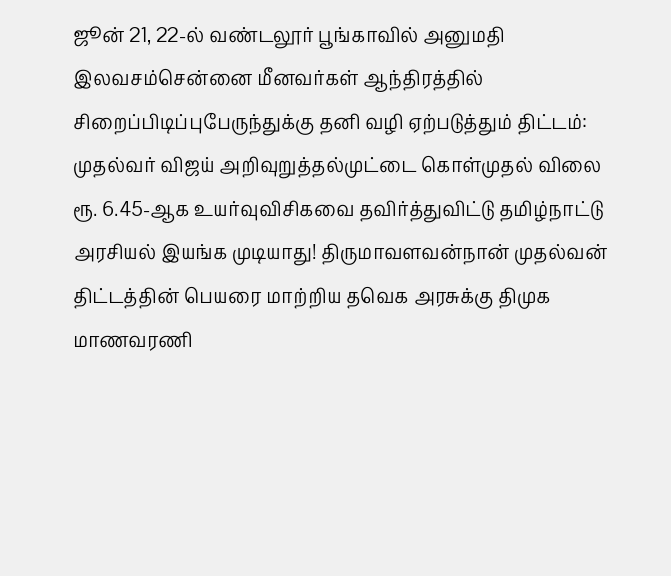ஜூன் 21, 22-ல் வண்டலூர் பூங்காவில் அனுமதி இலவசம்சென்னை மீனவர்கள் ஆந்திரத்தில் சிறைப்பிடிப்புபேருந்துக்கு தனி வழி ஏற்படுத்தும் திட்டம்: முதல்வர் விஜய் அறிவுறுத்தல்முட்டை கொள்முதல் விலை ரூ. 6.45-ஆக உயர்வுவிசிகவை தவிர்த்துவிட்டு தமிழ்நாட்டு அரசியல் இயங்க முடியாது! திருமாவளவன்நான் முதல்வன் திட்டத்தின் பெயரை மாற்றிய தவெக அரசுக்கு திமுக மாணவரணி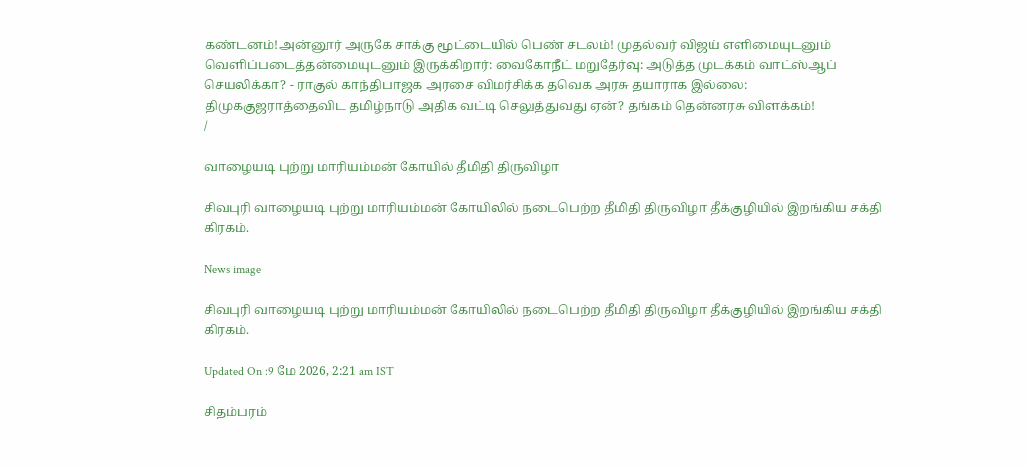கண்டனம்!அன்னூர் அருகே சாக்கு மூட்டையில் பெண் சடலம்! முதல்வர் விஜய் எளிமையுடனும் வெளிப்படைத்தன்மையுடனும் இருக்கிறார்: வைகோநீட் மறுதேர்வு: அடுத்த முடக்கம் வாட்ஸ்ஆப் செயலிக்கா? - ராகுல் காந்திபாஜக அரசை விமர்சிக்க தவெக அரசு தயாராக இல்லை: திமுககுஜராத்தைவிட தமிழ்நாடு அதிக வட்டி செலுத்துவது ஏன்? தங்கம் தென்னரசு விளக்கம்!
/

வாழையடி புற்று மாரியம்மன் கோயில் தீமிதி திருவிழா

சிவபுரி வாழையடி புற்று மாரியம்மன் கோயிலில் நடைபெற்ற தீமிதி திருவிழா தீக்குழியில் இறங்கிய சக்தி கிரகம்.

News image

சிவபுரி வாழையடி புற்று மாரியம்மன் கோயிலில் நடைபெற்ற தீமிதி திருவிழா தீக்குழியில் இறங்கிய சக்தி கிரகம்.

Updated On :9 மே 2026, 2:21 am IST

சிதம்பரம்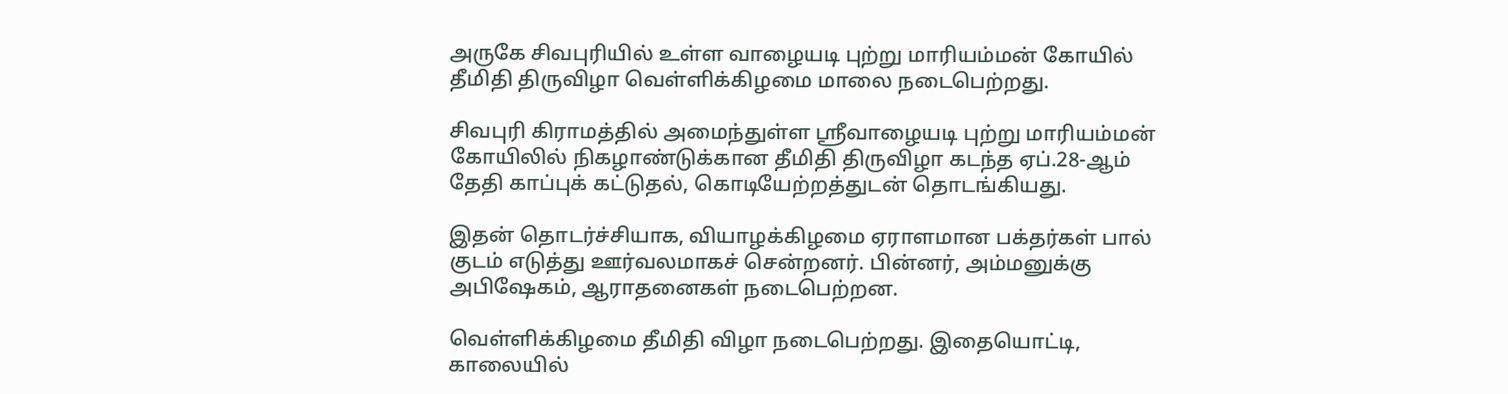அருகே சிவபுரியில் உள்ள வாழையடி புற்று மாரியம்மன் கோயில் தீமிதி திருவிழா வெள்ளிக்கிழமை மாலை நடைபெற்றது.

சிவபுரி கிராமத்தில் அமைந்துள்ள ஸ்ரீவாழையடி புற்று மாரியம்மன் கோயிலில் நிகழாண்டுக்கான தீமிதி திருவிழா கடந்த ஏப்.28-ஆம் தேதி காப்புக் கட்டுதல், கொடியேற்றத்துடன் தொடங்கியது.

இதன் தொடர்ச்சியாக, வியாழக்கிழமை ஏராளமான பக்தர்கள் பால் குடம் எடுத்து ஊர்வலமாகச் சென்றனர். பின்னர், அம்மனுக்கு அபிஷேகம், ஆராதனைகள் நடைபெற்றன.

வெள்ளிக்கிழமை தீமிதி விழா நடைபெற்றது. இதையொட்டி, காலையில்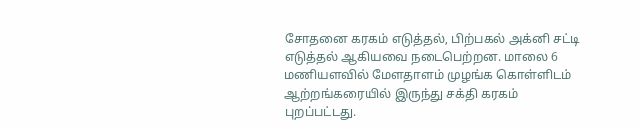சோதனை கரகம் எடுத்தல், பிற்பகல் அக்னி சட்டி எடுத்தல் ஆகியவை நடைபெற்றன. மாலை 6 மணியளவில் மேளதாளம் முழங்க கொள்ளிடம் ஆற்றங்கரையில் இருந்து சக்தி கரகம் புறப்பட்டது.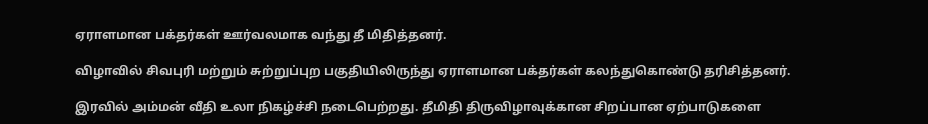ஏராளமான பக்தர்கள் ஊர்வலமாக வந்து தீ மிதித்தனர்.

விழாவில் சிவபுரி மற்றும் சுற்றுப்புற பகுதியிலிருந்து ஏராளமான பக்தர்கள் கலந்துகொண்டு தரிசித்தனர்.

இரவில் அம்மன் வீதி உலா நிகழ்ச்சி நடைபெற்றது. தீமிதி திருவிழாவுக்கான சிறப்பான ஏற்பாடுகளை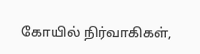கோயில் நிர்வாகிகள்,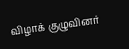விழாக் குழுவினர்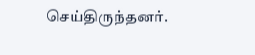செய்திருந்தனர்.